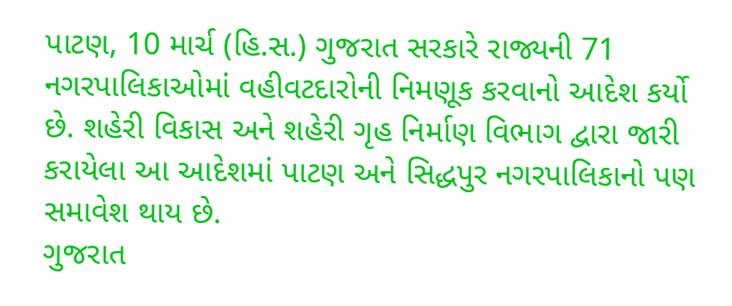પાટણ, 10 માર્ચ (હિ.સ.) ગુજરાત સરકારે રાજ્યની 71 નગરપાલિકાઓમાં વહીવટદારોની નિમણૂક કરવાનો આદેશ કર્યો છે. શહેરી વિકાસ અને શહેરી ગૃહ નિર્માણ વિભાગ દ્વારા જારી કરાયેલા આ આદેશમાં પાટણ અને સિદ્ધપુર નગરપાલિકાનો પણ સમાવેશ થાય છે.
ગુજરાત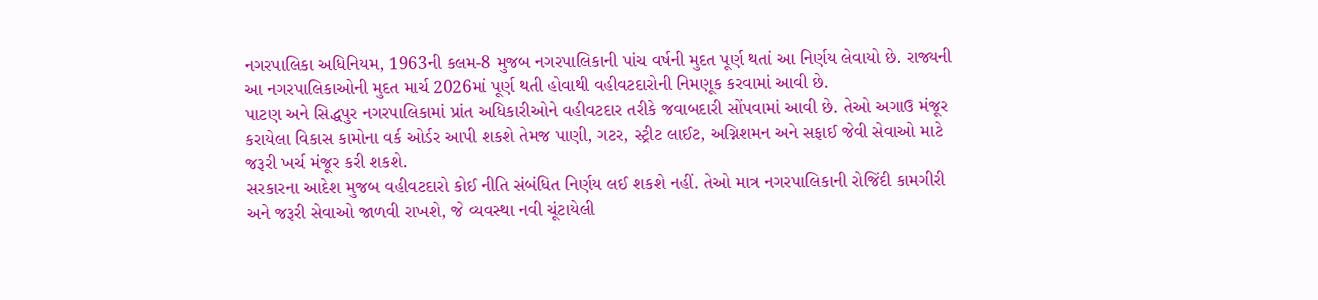નગરપાલિકા અધિનિયમ, 1963ની કલમ-8 મુજબ નગરપાલિકાની પાંચ વર્ષની મુદત પૂર્ણ થતાં આ નિર્ણય લેવાયો છે. રાજ્યની આ નગરપાલિકાઓની મુદત માર્ચ 2026માં પૂર્ણ થતી હોવાથી વહીવટદારોની નિમણૂક કરવામાં આવી છે.
પાટણ અને સિદ્ધપુર નગરપાલિકામાં પ્રાંત અધિકારીઓને વહીવટદાર તરીકે જવાબદારી સોંપવામાં આવી છે. તેઓ અગાઉ મંજૂર કરાયેલા વિકાસ કામોના વર્ક ઓર્ડર આપી શકશે તેમજ પાણી, ગટર, સ્ટ્રીટ લાઈટ, અગ્નિશમન અને સફાઈ જેવી સેવાઓ માટે જરૂરી ખર્ચ મંજૂર કરી શકશે.
સરકારના આદેશ મુજબ વહીવટદારો કોઈ નીતિ સંબંધિત નિર્ણય લઈ શકશે નહીં. તેઓ માત્ર નગરપાલિકાની રોજિંદી કામગીરી અને જરૂરી સેવાઓ જાળવી રાખશે, જે વ્યવસ્થા નવી ચૂંટાયેલી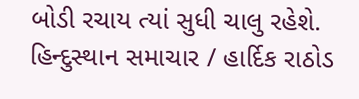બોડી રચાય ત્યાં સુધી ચાલુ રહેશે.
હિન્દુસ્થાન સમાચાર / હાર્દિક રાઠોડ